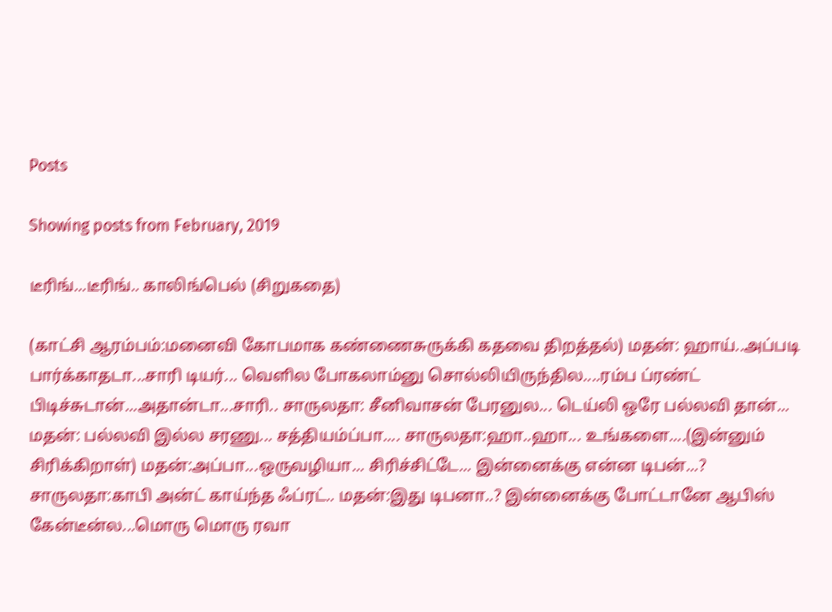Posts

Showing posts from February, 2019

டீரிங்...டீரிங்.. காலிங்பெல் (சிறுகதை)

(காட்சி ஆரம்பம்:மனைவி கோபமாக கண்ணைசுருக்கி கதவை திறத்தல்) மதன்: ஹாய்..அப்படி பார்க்காதடா...சாரி டியர்... வெளில போகலாம்னு சொல்லியிருந்தில....ரம்ப ப்ரண்ட் பிடிச்சுடான்...அதான்டா...சாரி.. சாருலதா: சீனிவாசன் பேரனுல... டெய்லி ஒரே பல்லவி தான்... மதன்: பல்லவி இல்ல சரணு... சத்தியம்ப்பா.... சாருலதா:ஹா..ஹா... உங்களை....(இன்னும் சிரிக்கிறாள்) மதன்:அப்பா...ஒருவழியா... சிரிச்சிட்டே... இன்னைக்கு என்ன டிபன்...? சாருலதா:காபி அன்ட் காய்ந்த ஃப்ரட்.. மதன்:இது டிபனா..? இன்னைக்கு போட்டானே ஆபிஸ் கேன்டீன்ல...மொரு மொரு ரவா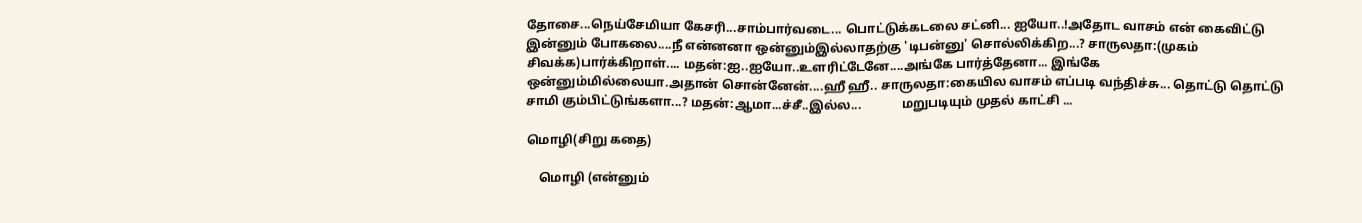தோசை...நெய்சேமியா கேசரி...சாம்பார்வடை... பொட்டுக்கடலை சட்னி... ஐயோ..!அதோட வாசம் என் கைவிட்டு இன்னும் போகலை....நீ என்னனா ஒன்னும்இல்லாதற்கு 'டிபன்னு' சொல்லிக்கிற...? சாருலதா:(முகம் சிவக்க)பார்க்கிறாள்.... மதன்:ஐ..ஐயோ..உளரிட்டேனே....அங்கே பார்த்தேனா... இங்கே ஒன்னும்மில்லையா.அதான் சொன்னேன்....ஹீ ஹீ.. சாருலதா:கையில வாசம் எப்படி வந்திச்சு... தொட்டு தொட்டு சாமி கும்பிட்டுங்களா...? மதன்:ஆமா...ச்சீ..இல்ல...             மறுபடியும் முதல் காட்சி ...

மொழி(சிறு கதை)

    மொழி (என்னும்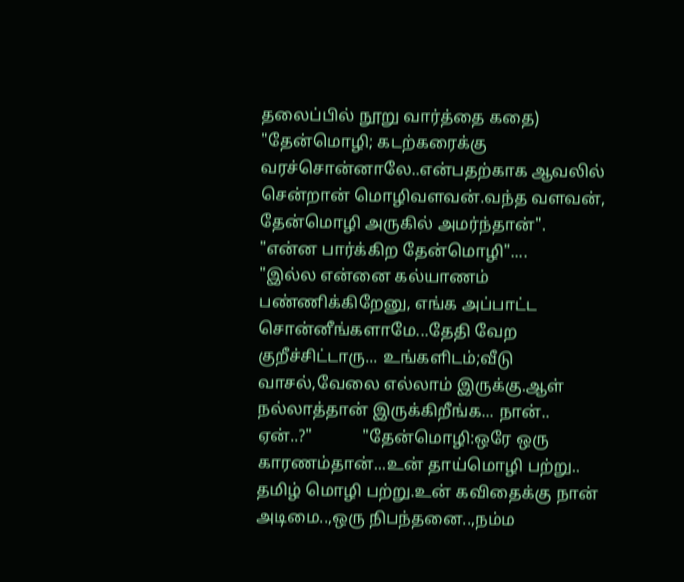தலைப்பில் நூறு வார்த்தை கதை) "தேன்மொழி; கடற்கரைக்கு வரச்சொன்னாலே..என்பதற்காக ஆவலில் சென்றான் மொழிவளவன்.வந்த வளவன், தேன்மொழி அருகில் அமர்ந்தான்".                "என்ன பார்க்கிற தேன்மொழி"....             "இல்ல என்னை கல்யாணம் பண்ணிக்கிறேனு, எங்க அப்பாட்ட சொன்னீங்களாமே...தேதி வேற குறீச்சிட்டாரு... உங்களிடம்;வீடு வாசல்,வேலை எல்லாம் இருக்கு.ஆள் நல்லாத்தான் இருக்கிறீங்க... நான்.. ஏன்..?"            "தேன்மொழி:ஒரே ஒரு காரணம்தான்...உன் தாய்மொழி பற்று.. தமிழ் மொழி பற்று.உன் கவிதைக்கு நான் அடிமை..,ஒரு நிபந்தனை..,நம்ம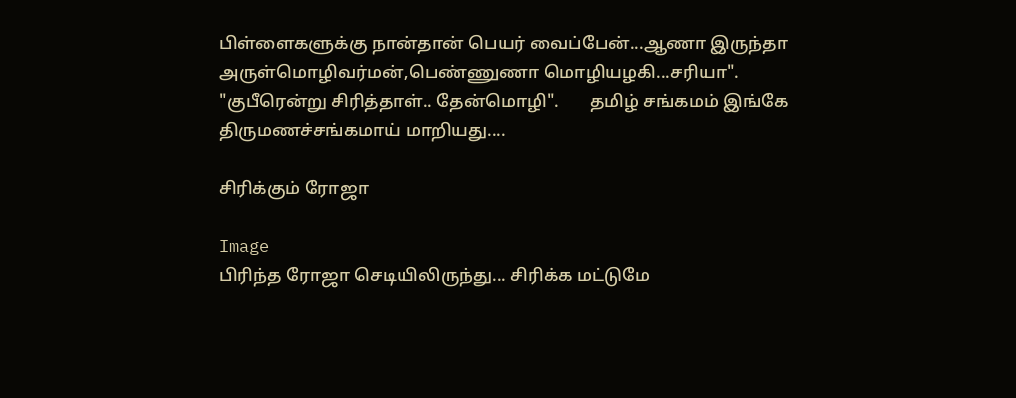பிள்ளைகளுக்கு நான்தான் பெயர் வைப்பேன்...ஆணா இருந்தா அருள்மொழிவர்மன்,பெண்ணுணா மொழியழகி...சரியா".           "குபீரென்று சிரித்தாள்.. தேன்மொழி".       தமிழ் சங்கமம் இங்கே திருமணச்சங்கமாய் மாறியது....

சிரிக்கும் ரோஜா

Image
பிரிந்த ரோஜா செடியிலிருந்து... சிரிக்க மட்டுமே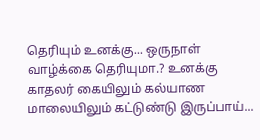தெரியும் உனக்கு... ஒருநாள் வாழ்க்கை தெரியுமா.? உனக்கு காதலர் கையிலும் கல்யாண மாலையிலும் கட்டுண்டு இருப்பாய்...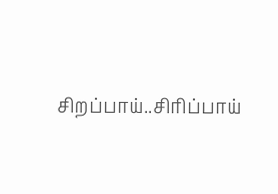சிறப்பாய்..சிரிப்பாய்